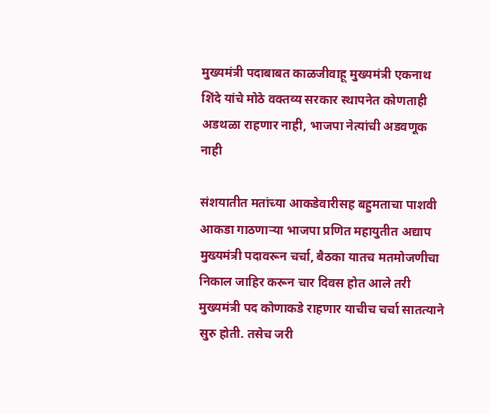मुख्यमंत्री पदाबाबत काळजीवाहू मुख्यमंत्री एकनाथ शिंदे यांचे मोठे वक्तव्य सरकार स्थापनेत कोणताही अडथळा राहणार नाही, भाजपा नेत्यांची अडवणूक नाही

संशयातीत मतांच्या आकडेवारीसह बहुमताचा पाशवी आकडा गाठणाऱ्या भाजपा प्रणित महायुतीत अद्याप मुख्यमंत्री पदावरून चर्चा, बैठका यातच मतमोजणीचा निकाल जाहिर करून चार दिवस होत आले तरी मुख्यमंत्री पद कोणाकडे राहणार याचीच चर्चा सातत्याने सुरु होती. तसेच जरी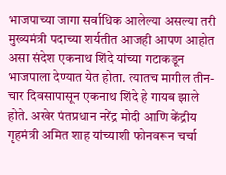भाजपाच्या जागा सर्वाधिक आलेल्या असल्या तरी मुख्यमंत्री पदाच्या शर्यतीत आजही आपण आहोत असा संदेश एकनाथ शिंदे यांच्या गटाकडून भाजपाला देण्यात येत होता. त्यातच मागील तीन-चार दिवसापासून एकनाथ शिंदे हे गायब झाले होते. अखेर पंतप्रधान नरेंद्र मोदी आणि केंद्रीय गृहमंत्री अमित शाह यांच्याशी फोनवरून चर्चा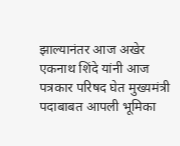झाल्यानंतर आज अखेर एकनाथ शिंदे यांनी आज पत्रकार परिषद घेत मुख्यमंत्री पदाबाबत आपली भूमिका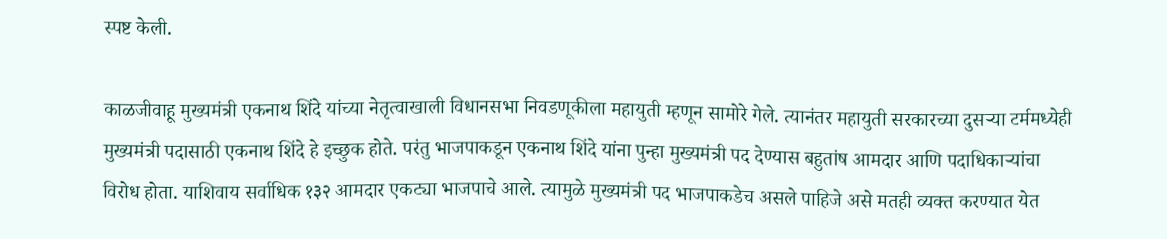स्पष्ट केली.

काळजीवाहू मुख्यमंत्री एकनाथ शिंदे यांच्या नेतृत्वाखाली विधानसभा निवडणूकीला महायुती म्हणून सामोरे गेले. त्यानंतर महायुती सरकारच्या दुसऱ्या टर्ममध्येही मुख्यमंत्री पदासाठी एकनाथ शिंदे हे इच्छुक होते. परंतु भाजपाकडून एकनाथ शिंदे यांना पुन्हा मुख्यमंत्री पद देण्यास बहुतांष आमदार आणि पदाधिकाऱ्यांचा विरोध होता. याशिवाय सर्वाधिक १३२ आमदार एकट्या भाजपाचे आले. त्यामुळे मुख्यमंत्री पद भाजपाकडेच असले पाहिजे असे मतही व्यक्त करण्यात येत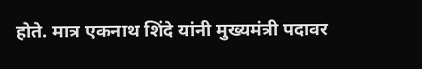होते. मात्र एकनाथ शिंदे यांनी मुख्यमंत्री पदावर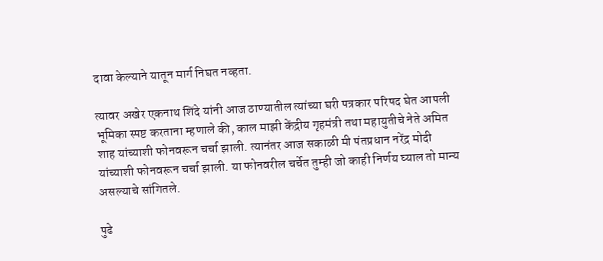दावा केल्याने यातून मार्ग निघत नव्हता.

त्यावर अखेर एकनाथ शिंदे यांनी आज ठाण्यातील त्यांच्या घरी पत्रकार परिषद घेत आपली भूमिका स्पष्ट करताना म्हणाले की, काल माझी केंद्रीय गृहमंत्री तथा महायुतीचे नेते अमित शाह यांच्याशी फोनवरून चर्चा झाली. त्यानंतर आज सकाळी मी पंतप्रधान नरेंद्र मोदी यांच्याशी फोनवरून चर्चा झाली. या फोनवरील चर्चेत तुम्ही जो काही निर्णय घ्याल तो मान्य असल्याचे सांगितले.

पुढे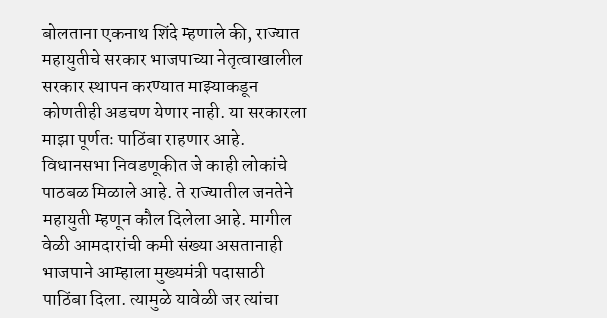बोलताना एकनाथ शिंदे म्हणाले की, राज्यात महायुतीचे सरकार भाजपाच्या नेतृत्वाखालील सरकार स्थापन करण्यात माझ्याकडून कोणतीही अडचण येणार नाही. या सरकारला माझा पूर्णतः पाठिंबा राहणार आहे. विधानसभा निवडणूकीत जे काही लोकांचे पाठबळ मिळाले आहे. ते राज्यातील जनतेने महायुती म्हणून कौल दिलेला आहे. मागील वेळी आमदारांची कमी संख्या असतानाही भाजपाने आम्हाला मुख्यमंत्री पदासाठी पाठिंबा दिला. त्यामुळे यावेळी जर त्यांचा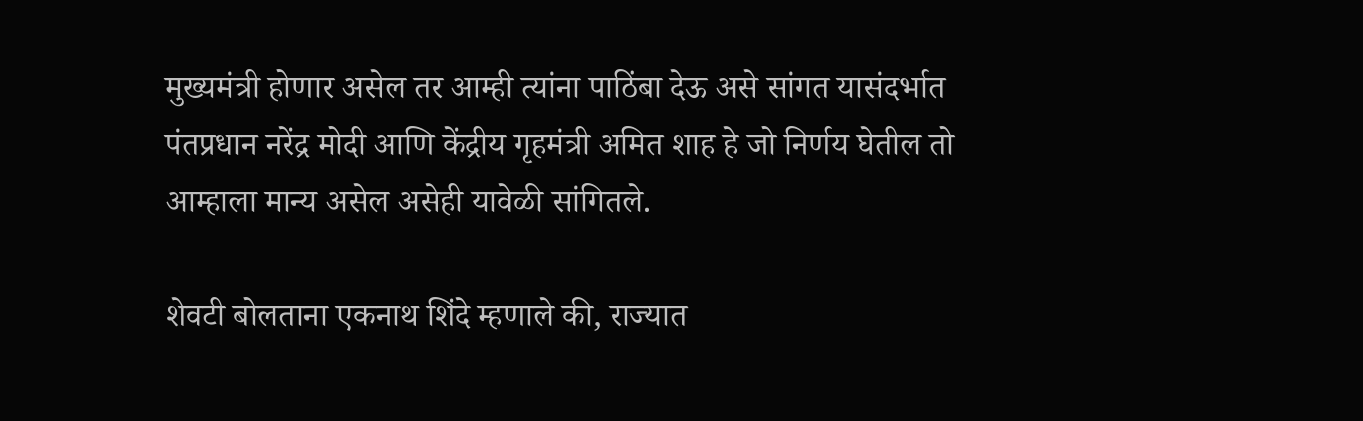मुख्यमंत्री होणार असेल तर आम्ही त्यांना पाठिंबा देऊ असे सांगत यासंदर्भात पंतप्रधान नरेंद्र मोदी आणि केंद्रीय गृहमंत्री अमित शाह हे जो निर्णय घेतील तो आम्हाला मान्य असेल असेही यावेळी सांगितले.

शेवटी बोलताना एकनाथ शिंदे म्हणाले की, राज्यात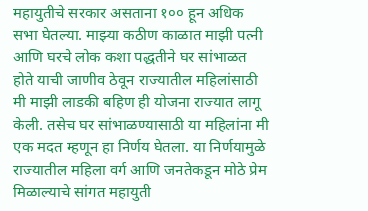महायुतीचे सरकार असताना १०० हून अधिक सभा घेतल्या. माझ्या कठीण काळात माझी पत्नी आणि घरचे लोक कशा पद्धतीने घर सांभाळत होते याची जाणीव ठेवून राज्यातील महिलांसाठी मी माझी लाडकी बहिण ही योजना राज्यात लागू केली. तसेच घर सांभाळण्यासाठी या महिलांना मी एक मदत म्हणून हा निर्णय घेतला. या निर्णयामुळे राज्यातील महिला वर्ग आणि जनतेकडून मोठे प्रेम मिळाल्याचे सांगत महायुती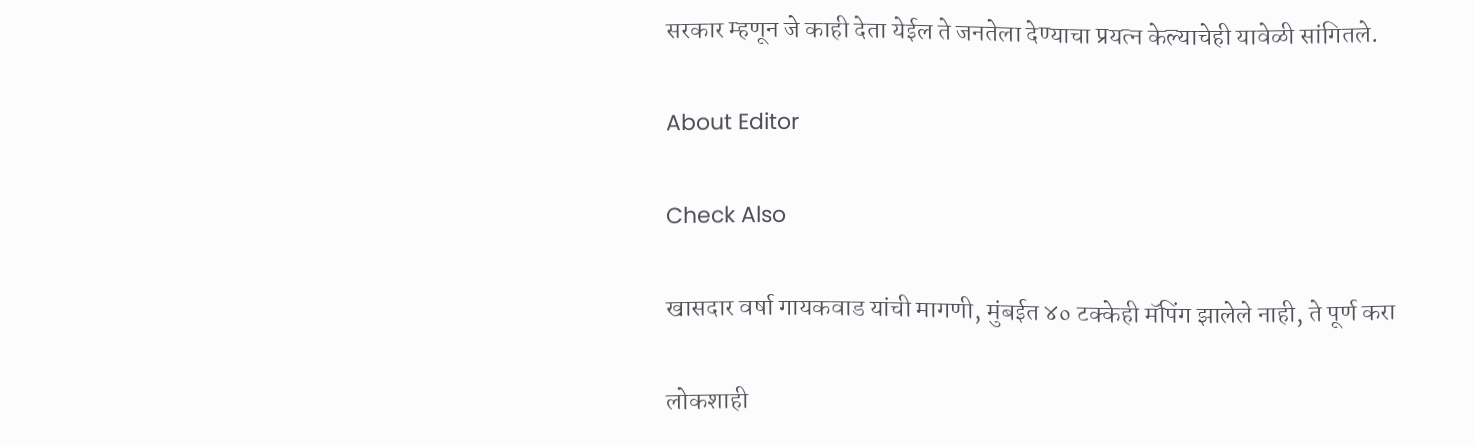सरकार म्हणून जे काही देता येईल ते जनतेला देण्याचा प्रयत्न केल्याचेही यावेळी सांगितले.

About Editor

Check Also

खासदार वर्षा गायकवाड यांची मागणी, मुंबईत ४० टक्केही मॅपिंग झालेले नाही, ते पूर्ण करा

लोकशाही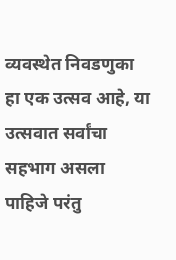व्यवस्थेत निवडणुका हा एक उत्सव आहे, या उत्सवात सर्वांचा सहभाग असला पाहिजे परंतु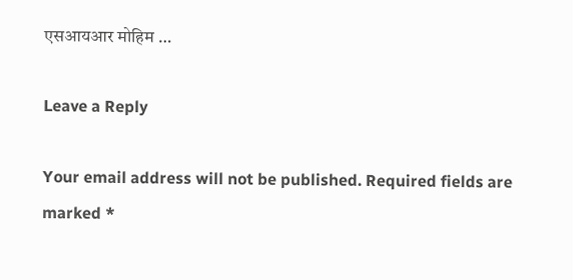एसआयआर मोहिम …

Leave a Reply

Your email address will not be published. Required fields are marked *